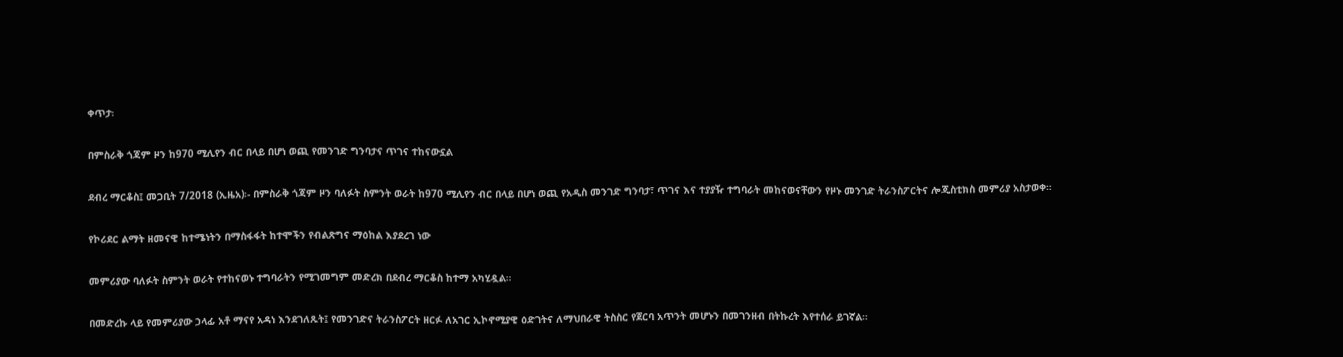ቀጥታ፡

በምስራቅ ጎጃም ዞን ከ970 ሚሊየን ብር በላይ በሆነ ወጪ የመንገድ ግንባታና ጥገና ተከናውኗል

ደብረ ማርቆስ፤ መጋቢት 7/2018 (ኢዜአ)፡- በምስራቅ ጎጃም ዞን ባለፉት ስምንት ወራት ከ970 ሚሊየን ብር በላይ በሆነ ወጪ የአዲስ መንገድ ግንባታ፣ ጥገና እና ተያያዥ ተግባራት መከናወናቸውን የዞኑ መንገድ ትራንስፖርትና ሎጂስቲክስ መምሪያ አስታወቀ።

የኮሪደር ልማት ዘመናዊ ከተሜነትን በማስፋፋት ከተሞችን የብልጽግና ማዕከል እያደረገ ነው

መምሪያው ባለፉት ስምንት ወራት የተከናወኑ ተግባራትን የሚገመግም መድረክ በደብረ ማርቆስ ከተማ አካሂዷል።

በመድረኩ ላይ የመምሪያው ኃላፊ አቶ ማናየ አዳነ እንደገለጹት፤ የመንገድና ትራንስፖርት ዘርፉ ለአገር ኢኮኖሚያዊ ዕድገትና ለማህበራዊ ትስስር የጀርባ አጥንት መሆኑን በመገንዘብ በትኩረት እየተሰራ ይገኛል።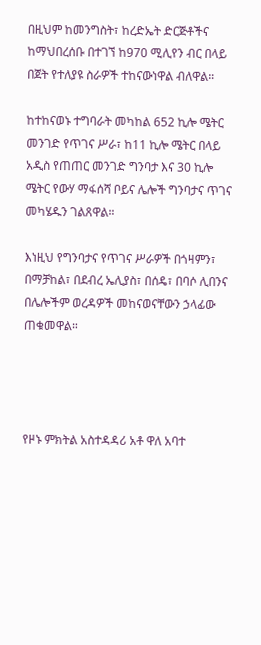በዚህም ከመንግስት፣ ከረድኤት ድርጅቶችና ከማህበረሰቡ በተገኘ ከ970 ሚሊየን ብር በላይ በጀት የተለያዩ ስራዎች ተከናውነዋል ብለዋል።

ከተከናወኑ ተግባራት መካከል 652 ኪሎ ሜትር መንገድ የጥገና ሥራ፣ ከ11 ኪሎ ሜትር በላይ አዲስ የጠጠር መንገድ ግንባታ እና 30 ኪሎ ሜትር የውሃ ማፋሰሻ ቦይና ሌሎች ግንባታና ጥገና መካሄዱን ገልጸዋል።

እነዚህ የግንባታና የጥገና ሥራዎች በጎዛምን፣ በማቻከል፣ በደብረ ኤሊያስ፣ በሰዴ፣ በባሶ ሊበንና በሌሎችም ወረዳዎች መከናወናቸውን ኃላፊው ጠቁመዋል።




የዞኑ ምክትል አስተዳዳሪ አቶ ዋለ አባተ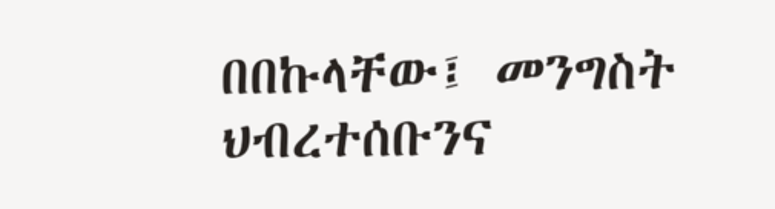በበኩላቸው፤ መንግስት ህብረተሰቡንና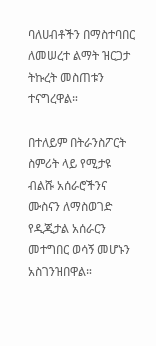ባለሀብቶችን በማስተባበር ለመሠረተ ልማት ዝርጋታ ትኩረት መስጠቱን ተናግረዋል።

በተለይም በትራንስፖርት ስምሪት ላይ የሚታዩ ብልሹ አሰራሮችንና ሙስናን ለማስወገድ የዲጂታል አሰራርን መተግበር ወሳኝ መሆኑን አስገንዝበዋል።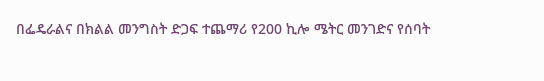በፌዴራልና በክልል መንግስት ድጋፍ ተጨማሪ የ200 ኪሎ ሜትር መንገድና የሰባት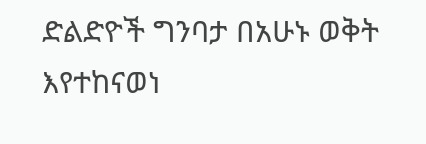ድልድዮች ግንባታ በአሁኑ ወቅት እየተከናወነ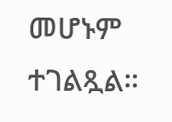መሆኑም ተገልጿል።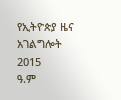የኢትዮጵያ ዜና አገልግሎት
2015
ዓ.ም